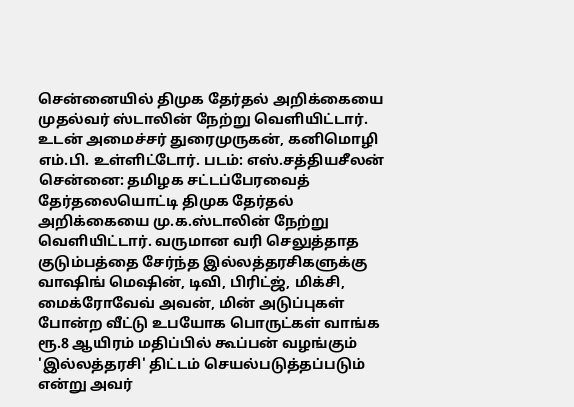சென்னையில் திமுக தேர்தல் அறிக்கையை முதல்வர் ஸ்டாலின் நேற்று வெளியிட்டார். உடன் அமைச்சர் துரைமுருகன், கனிமொழி எம்.பி. உள்ளிட்டோர். படம்: எஸ்.சத்தியசீலன்
சென்னை: தமிழக சட்டப்பேரவைத் தேர்தலையொட்டி திமுக தேர்தல் அறிக்கையை மு.க.ஸ்டாலின் நேற்று வெளியிட்டார். வருமான வரி செலுத்தாத குடும்பத்தை சேர்ந்த இல்லத்தரசிகளுக்கு வாஷிங் மெஷின், டிவி, பிரிட்ஜ், மிக்சி, மைக்ரோவேவ் அவன், மின் அடுப்புகள் போன்ற வீட்டு உபயோக பொருட்கள் வாங்க ரூ.8 ஆயிரம் மதிப்பில் கூப்பன் வழங்கும் 'இல்லத்தரசி' திட்டம் செயல்படுத்தப்படும் என்று அவர்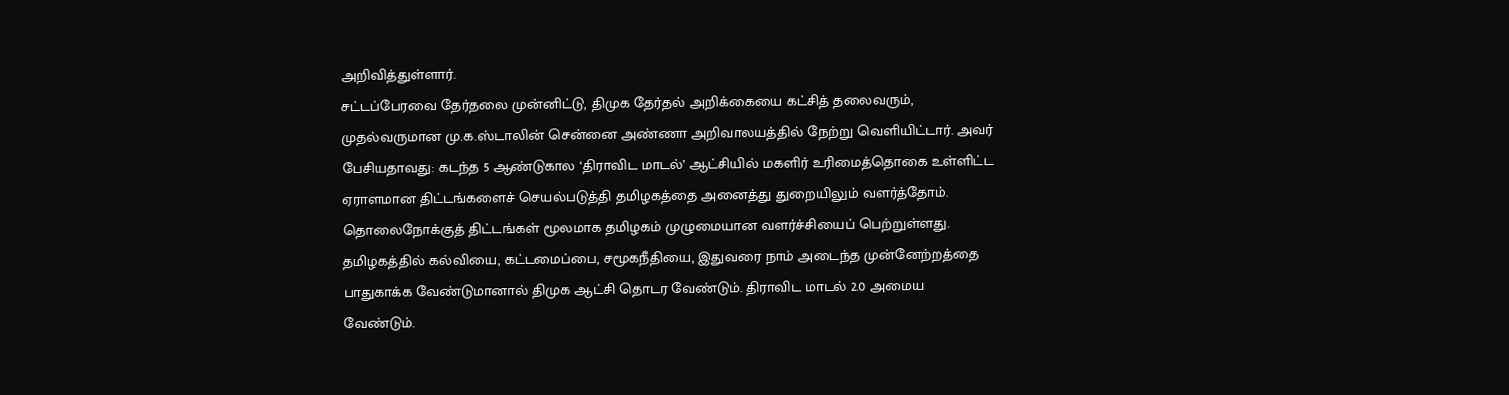அறிவித்துள்ளார்.
சட்டப்பேரவை தேர்தலை முன்னிட்டு, திமுக தேர்தல் அறிக்கையை கட்சித் தலைவரும், முதல்வருமான மு.க.ஸ்டாலின் சென்னை அண்ணா அறிவாலயத்தில் நேற்று வெளியிட்டார். அவர் பேசியதாவது: கடந்த 5 ஆண்டுகால ‘திராவிட மாடல்’ ஆட்சியில் மகளிர் உரிமைத்தொகை உள்ளிட்ட ஏராளமான திட்டங்களைச் செயல்படுத்தி தமிழகத்தை அனைத்து துறையிலும் வளர்த்தோம்.
தொலைநோக்குத் திட்டங்கள் மூலமாக தமிழகம் முழுமையான வளர்ச்சியைப் பெற்றுள்ளது. தமிழகத்தில் கல்வியை, கட்டமைப்பை, சமூகநீதியை, இதுவரை நாம் அடைந்த முன்னேற்றத்தை பாதுகாக்க வேண்டுமானால் திமுக ஆட்சி தொடர வேண்டும். திராவிட மாடல் 2.0 அமைய வேண்டும்.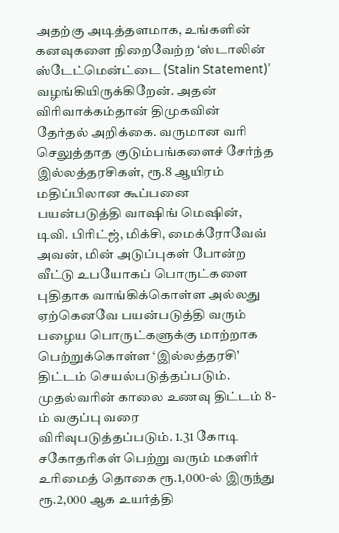அதற்கு அடித்தளமாக, உங்களின் கனவுகளை நிறைவேற்ற ‘ஸ்டாலின் ஸ்டேட்மென்ட்டை (Stalin Statement)’ வழங்கியிருக்கிறேன். அதன் விரிவாக்கம்தான் திமுகவின் தேர்தல் அறிக்கை. வருமான வரி செலுத்தாத குடும்பங்களைச் சேர்ந்த இல்லத்தரசிகள், ரூ.8 ஆயிரம் மதிப்பிலான கூப்பனை பயன்படுத்தி வாஷிங் மெஷின், டிவி. பிரிட்ஜ், மிக்சி, மைக்ரோவேவ் அவன், மின் அடுப்புகள் போன்ற வீட்டு உபயோகப் பொருட்களை புதிதாக வாங்கிக்கொள்ள அல்லது ஏற்கெனவே பயன்படுத்தி வரும் பழைய பொருட்களுக்கு மாற்றாக பெற்றுக்கொள்ள ‘இல்லத்தரசி' திட்டம் செயல்படுத்தப்படும்.
முதல்வரின் காலை உணவு திட்டம் 8-ம் வகுப்பு வரை விரிவுபடுத்தப்படும். 1.31 கோடி சகோதரிகள் பெற்று வரும் மகளிர் உரிமைத் தொகை ரூ.1,000-ல் இருந்து ரூ.2,000 ஆக உயர்த்தி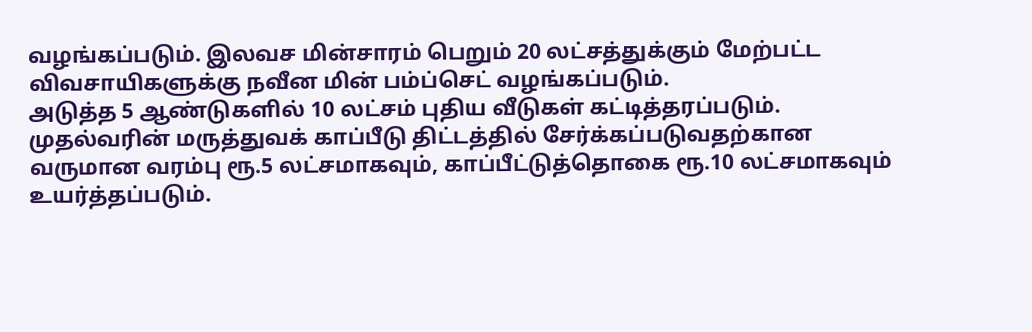வழங்கப்படும். இலவச மின்சாரம் பெறும் 20 லட்சத்துக்கும் மேற்பட்ட விவசாயிகளுக்கு நவீன மின் பம்ப்செட் வழங்கப்படும்.
அடுத்த 5 ஆண்டுகளில் 10 லட்சம் புதிய வீடுகள் கட்டித்தரப்படும். முதல்வரின் மருத்துவக் காப்பீடு திட்டத்தில் சேர்க்கப்படுவதற்கான வருமான வரம்பு ரூ.5 லட்சமாகவும், காப்பீட்டுத்தொகை ரூ.10 லட்சமாகவும் உயர்த்தப்படும்.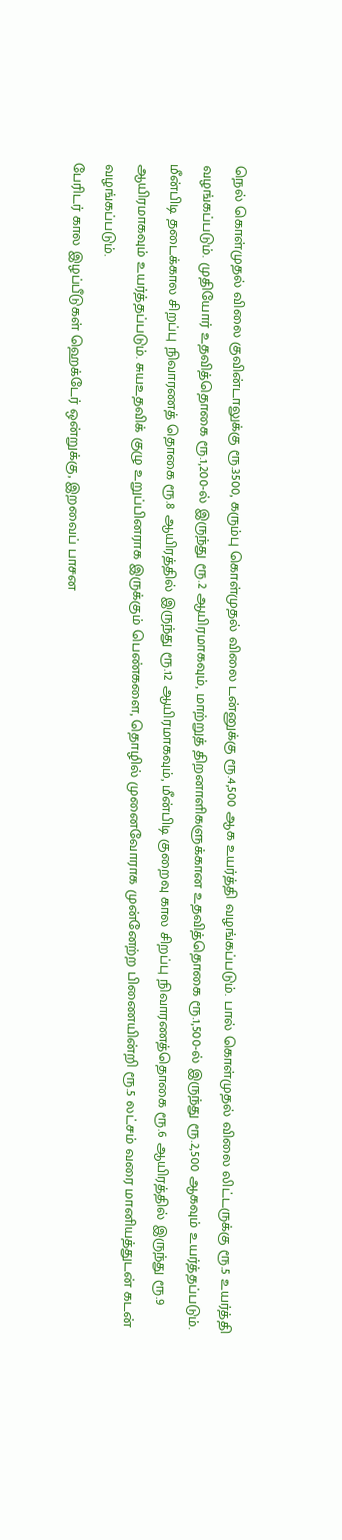நெல் கொள்முதல் விலை குவின்டாலுக்கு ரூ.3500, கரும்பு கொள்முதல் விலை டன்னுக்கு ரூ.4,500 ஆக உயர்த்தி வழங்கப்படும். பால் கொள்முதல் விலை லிட்டருக்கு ரூ.5 உயர்த்தி வழங்கப்படும். முதியோர் உதவித்தொகை ரூ.1,200-ல் இருந்து ரூ.2 ஆயிரமாகவும், மாற்றுத் திறனாளிகளுக்கான உதவித்தொகை ரூ.1,500-ல் இருந்து ரூ.2,500 ஆகவும் உயர்த்தப்படும்.
மீன்பிடி தடைக்கால சிறப்பு நிவாரணத் தொகை ரூ.8 ஆயிரத்தில் இருந்து ரூ.12 ஆயிரமாகவும், மீன்பிடி குறைவு கால சிறப்பு நிவாரணத்தொகை ரூ.6 ஆயிரத்தில் இருந்து ரூ.9 ஆயிரமாகவும் உயர்த்தப்படும். சுயஉதவிக் குழு உறுப்பினராக இருக்கும் பெண்களை, தொழில் முனைவோராக முன்னேற்ற பிணையின்றி ரூ.5 லட்சம் வரை மானியத்துடன் கடன் வழங்கப்படும்.
பேரிடர் கால இழப்பீடுகள் ஹெக்டேர் ஒன்றுக்கு, இறவைப் பாசன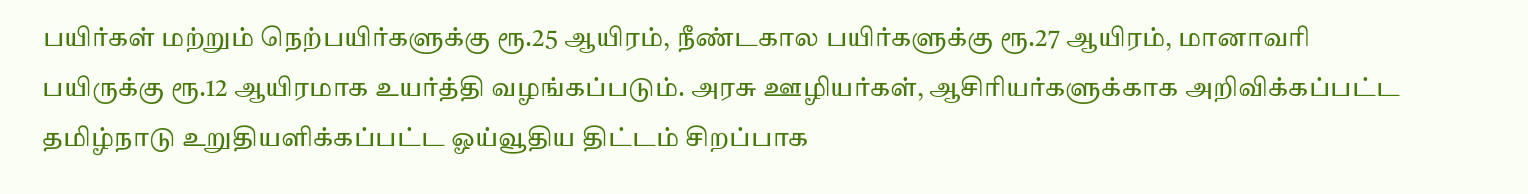பயிர்கள் மற்றும் நெற்பயிர்களுக்கு ரூ.25 ஆயிரம், நீண்டகால பயிர்களுக்கு ரூ.27 ஆயிரம், மானாவரி பயிருக்கு ரூ.12 ஆயிரமாக உயர்த்தி வழங்கப்படும். அரசு ஊழியர்கள், ஆசிரியர்களுக்காக அறிவிக்கப்பட்ட தமிழ்நாடு உறுதியளிக்கப்பட்ட ஓய்வூதிய திட்டம் சிறப்பாக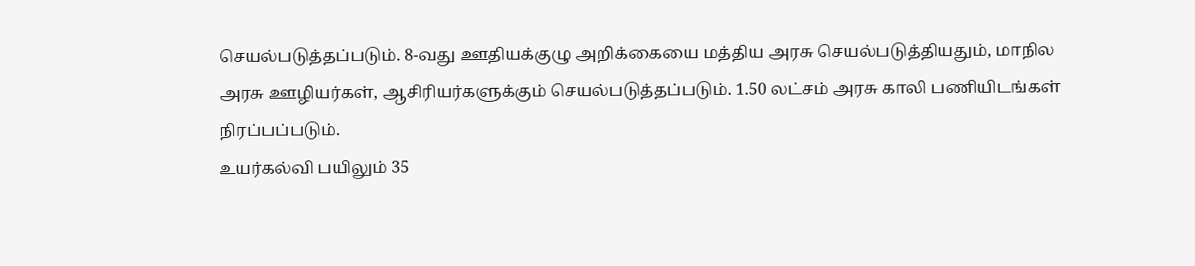செயல்படுத்தப்படும். 8-வது ஊதியக்குழு அறிக்கையை மத்திய அரசு செயல்படுத்தியதும், மாநில அரசு ஊழியர்கள், ஆசிரியர்களுக்கும் செயல்படுத்தப்படும். 1.50 லட்சம் அரசு காலி பணியிடங்கள் நிரப்பப்படும்.
உயர்கல்வி பயிலும் 35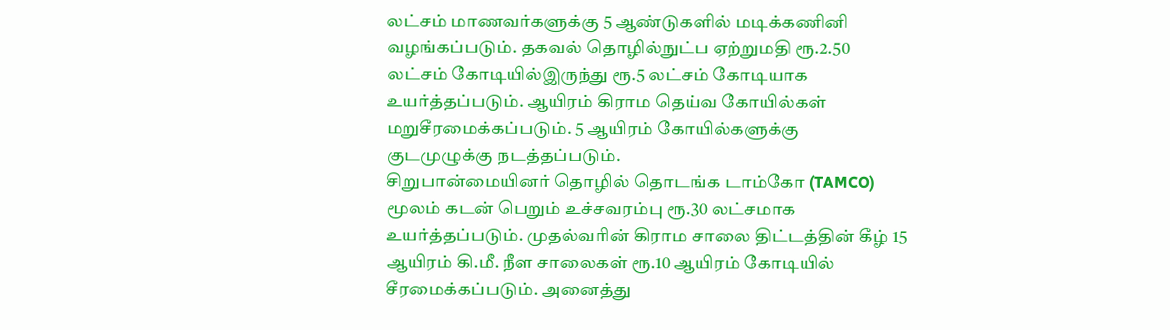லட்சம் மாணவர்களுக்கு 5 ஆண்டுகளில் மடிக்கணினி வழங்கப்படும். தகவல் தொழில்நுட்ப ஏற்றுமதி ரூ.2.50 லட்சம் கோடியில்இருந்து ரூ.5 லட்சம் கோடியாக உயர்த்தப்படும். ஆயிரம் கிராம தெய்வ கோயில்கள் மறுசீரமைக்கப்படும். 5 ஆயிரம் கோயில்களுக்கு குடமுழுக்கு நடத்தப்படும்.
சிறுபான்மையினர் தொழில் தொடங்க டாம்கோ (TAMCO) மூலம் கடன் பெறும் உச்சவரம்பு ரூ.30 லட்சமாக உயர்த்தப்படும். முதல்வரின் கிராம சாலை திட்டத்தின் கீழ் 15 ஆயிரம் கி.மீ. நீள சாலைகள் ரூ.10 ஆயிரம் கோடியில் சீரமைக்கப்படும். அனைத்து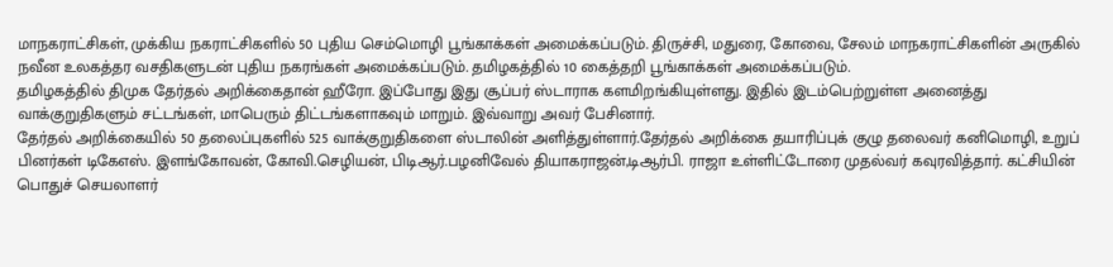மாநகராட்சிகள், முக்கிய நகராட்சிகளில் 50 புதிய செம்மொழி பூங்காக்கள் அமைக்கப்படும். திருச்சி, மதுரை, கோவை, சேலம் மாநகராட்சிகளின் அருகில் நவீன உலகத்தர வசதிகளுடன் புதிய நகரங்கள் அமைக்கப்படும். தமிழகத்தில் 10 கைத்தறி பூங்காக்கள் அமைக்கப்படும்.
தமிழகத்தில் திமுக தேர்தல் அறிக்கைதான் ஹீரோ. இப்போது இது சூப்பர் ஸ்டாராக களமிறங்கியுள்ளது. இதில் இடம்பெற்றுள்ள அனைத்து வாக்குறுதிகளும் சட்டங்கள், மாபெரும் திட்டங்களாகவும் மாறும். இவ்வாறு அவர் பேசினார்.
தேர்தல் அறிக்கையில் 50 தலைப்புகளில் 525 வாக்குறுதிகளை ஸ்டாலின் அளித்துள்ளார்.தேர்தல் அறிக்கை தயாரிப்புக் குழு தலைவர் கனிமொழி, உறுப்
பினர்கள் டிகேஎஸ். இளங்கோவன், கோவி.செழியன், பிடிஆர்.பழனிவேல் தியாகராஜன்,டிஆர்பி. ராஜா உள்ளிட்டோரை முதல்வர் கவுரவித்தார். கட்சியின் பொதுச் செயலாளர்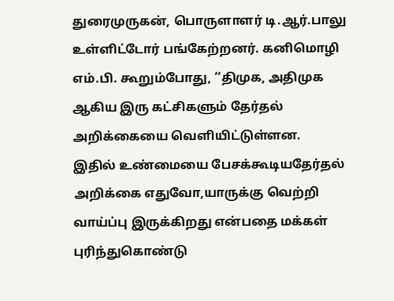துரைமுருகன், பொருளாளர் டி.ஆர்.பாலு உள்ளிட்டோர் பங்கேற்றனர். கனிமொழி எம்.பி. கூறும்போது, ‘‘திமுக, அதிமுக ஆகிய இரு கட்சிகளும் தேர்தல் அறிக்கையை வெளியிட்டுள்ளன.
இதில் உண்மையை பேசக்கூடியதேர்தல் அறிக்கை எதுவோ,யாருக்கு வெற்றி வாய்ப்பு இருக்கிறது என்பதை மக்கள் புரிந்துகொண்டு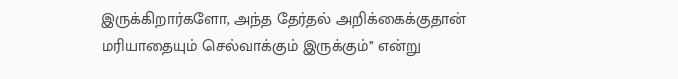இருக்கிறார்களோ, அந்த தேர்தல் அறிக்கைக்குதான் மரியாதையும் செல்வாக்கும் இருக்கும்’’ என்று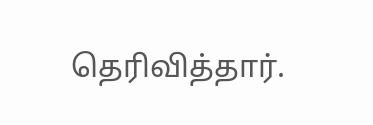தெரிவித்தார்.